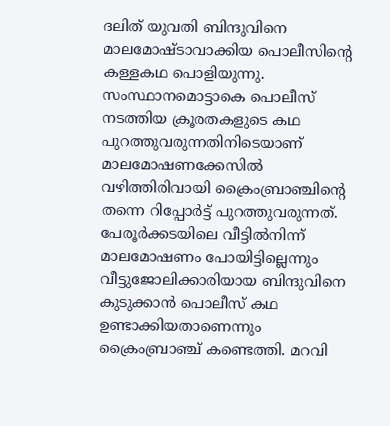ദലിത് യുവതി ബിന്ദുവിനെ മാലമോഷ്ടാവാക്കിയ പൊലീസിന്റെ കള്ളകഥ പൊളിയുന്നു. സംസ്ഥാനമൊട്ടാകെ പൊലീസ് നടത്തിയ ക്രൂരതകളുടെ കഥ പുറത്തുവരുന്നതിനിടെയാണ് മാലമോഷണക്കേസിൽ വഴിത്തിരിവായി ക്രൈംബ്രാഞ്ചിന്റെ തന്നെ റിപ്പോർട്ട് പുറത്തുവരുന്നത്. പേരൂർക്കടയിലെ വീട്ടിൽനിന്ന് മാലമോഷണം പോയിട്ടില്ലെന്നും വീട്ടുജോലിക്കാരിയായ ബിന്ദുവിനെ കുടുക്കാൻ പൊലീസ് കഥ ഉണ്ടാക്കിയതാണെന്നും ക്രൈംബ്രാഞ്ച് കണ്ടെത്തി. മറവി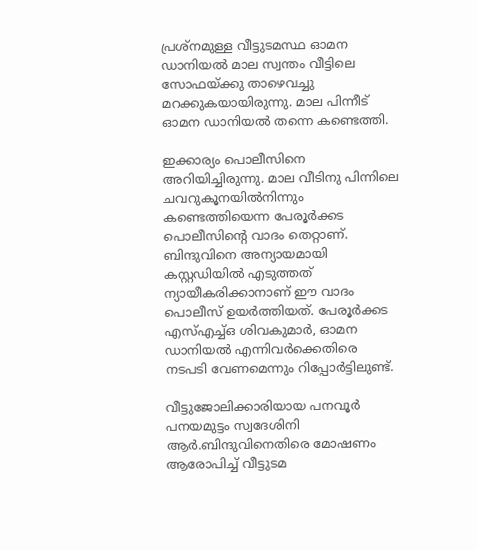പ്രശ്നമുള്ള വീട്ടുടമസ്ഥ ഓമന ഡാനിയൽ മാല സ്വന്തം വീട്ടിലെ സോഫയ്ക്കു താഴെവച്ചു മറക്കുകയായിരുന്നു. മാല പിന്നീട് ഓമന ഡാനിയൽ തന്നെ കണ്ടെത്തി.

ഇക്കാര്യം പൊലീസിനെ അറിയിച്ചിരുന്നു. മാല വീടിനു പിന്നിലെ ചവറുകൂനയിൽനിന്നും കണ്ടെത്തിയെന്ന പേരൂർക്കട പൊലീസിന്റെ വാദം തെറ്റാണ്. ബിന്ദുവിനെ അന്യായമായി കസ്റ്റഡിയിൽ എടുത്തത് ന്യായീകരിക്കാനാണ് ഈ വാദം പൊലീസ് ഉയർത്തിയത്. പേരൂർക്കട എസ്എച്ച്ഒ ശിവകുമാർ, ഓമന ഡാനിയൽ എന്നിവർക്കെതിരെ നടപടി വേണമെന്നും റിപ്പോർട്ടിലുണ്ട്.

വീട്ടുജോലിക്കാരിയായ പനവൂര്‍ പനയമുട്ടം സ്വദേശിനി ആര്‍.ബിന്ദുവിനെതിരെ മോഷണം ആരോപിച്ച് വീട്ടുടമ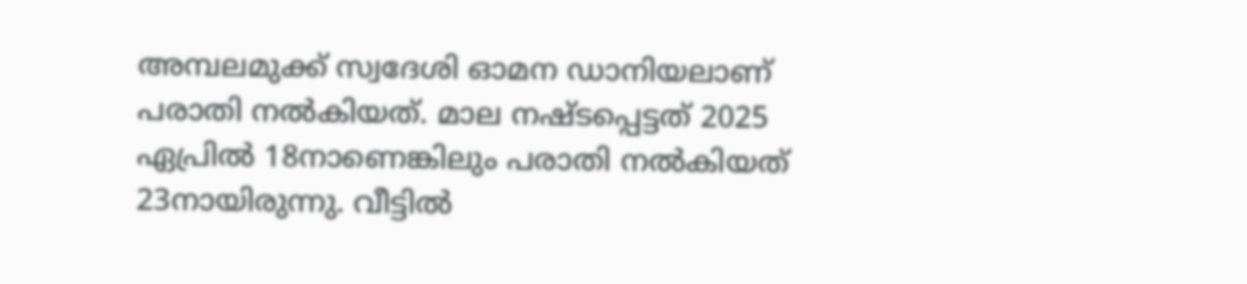അമ്പലമുക്ക് സ്വദേശി ഓമന ഡാനിയലാണ് പരാതി നല്‍കിയത്. മാല നഷ്ടപ്പെട്ടത് 2025 ഏപ്രില്‍ 18നാണെങ്കിലും പരാതി നല്‍കിയത് 23നായിരുന്നു. വീട്ടില്‍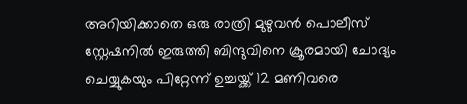അറിയിക്കാതെ ഒരു രാത്രി മുഴുവന്‍ പൊലീസ് സ്റ്റേഷനില്‍ ഇരുത്തി ബിന്ദുവിനെ ക്രൂരമായി ചോദ്യം ചെയ്യുകയും പിറ്റേന്ന് ഉച്ചയ്ക്ക് 12 മണിവരെ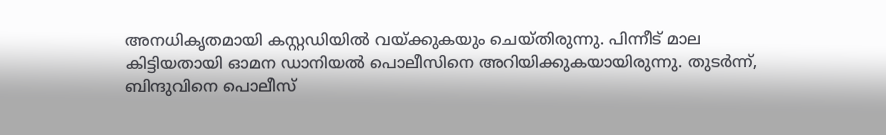അനധികൃതമായി കസ്റ്റഡിയില്‍ വയ്ക്കുകയും ചെയ്തിരുന്നു. പിന്നീട് മാല കിട്ടിയതായി ഓമന ഡാനിയൽ പൊലീസിനെ അറിയിക്കുകയായിരുന്നു. തുടർന്ന്, ബിന്ദുവിനെ പൊലീസ്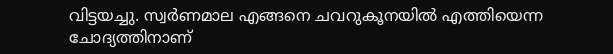വിട്ടയച്ചു. സ്വർണമാല എങ്ങനെ ചവറുകൂനയിൽ എത്തിയെന്ന ചോദ്യത്തിനാണ്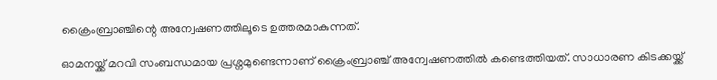ക്രൈംബ്രാഞ്ചിന്റെ അന്വേഷണത്തിലൂടെ ഉത്തരമാകുന്നത്.

ഓമനയ്ക്ക് മറവി സംബന്ധമായ പ്രശ്നമുണ്ടെന്നാണ് ക്രൈംബ്രാഞ്ച് അന്വേഷണത്തിൽ കണ്ടെത്തിയത്. സാധാരണ കിടക്കയ്ക്ക്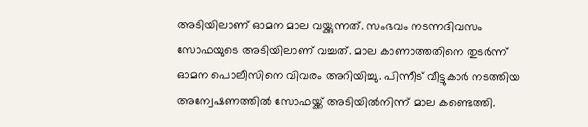അടിയിലാണ് ഓമന മാല വയ്ക്കുന്നത്. സംഭവം നടന്നദിവസം സോഫയുടെ അടിയിലാണ് വച്ചത്. മാല കാണാത്തതിനെ തുടർന്ന് ഓമന പൊലീസിനെ വിവരം അറിയിച്ചു. പിന്നീട് വീട്ടുകാർ നടത്തിയ അന്വേഷണത്തിൽ സോഫയ്ക്ക് അടിയിൽനിന്ന് മാല കണ്ടെത്തി.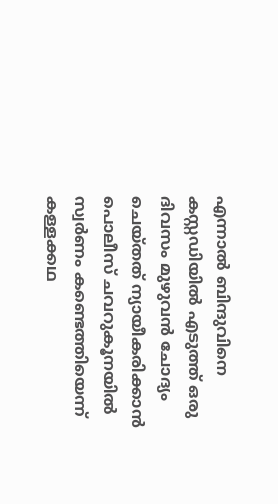എന്നാൽ ബിന്ദുവിനെ കസ്റ്റഡിയിൽ എടുത്ത് ഒരു ദിവസം മുഴുവൻ ചോദ്യം ചെയ്തത് ന്യായീകരിക്കാൻ പൊലീസ് ചവറുകൂനയിൽ സ്വർണം കണ്ടെത്തിയെന്ന് കള്ളക്കഥ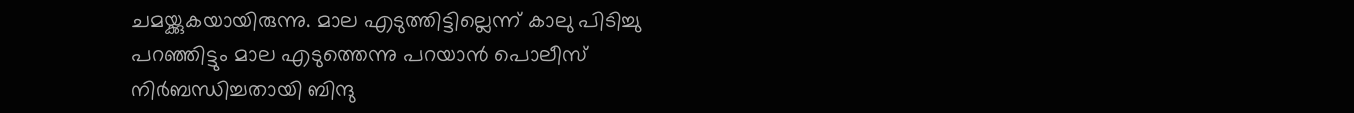ചമയ്ക്കുകയായിരുന്നു. മാല എടുത്തിട്ടില്ലെന്ന് കാലു പിടിച്ചു പറഞ്ഞിട്ടും മാല എടുത്തെന്നു പറയാൻ പൊലീസ് നിർബന്ധിച്ചതായി ബിന്ദു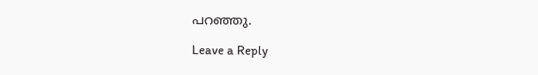പറ‍ഞ്ഞു.

Leave a Reply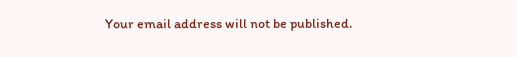Your email address will not be published.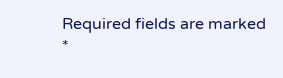Required fields are marked *